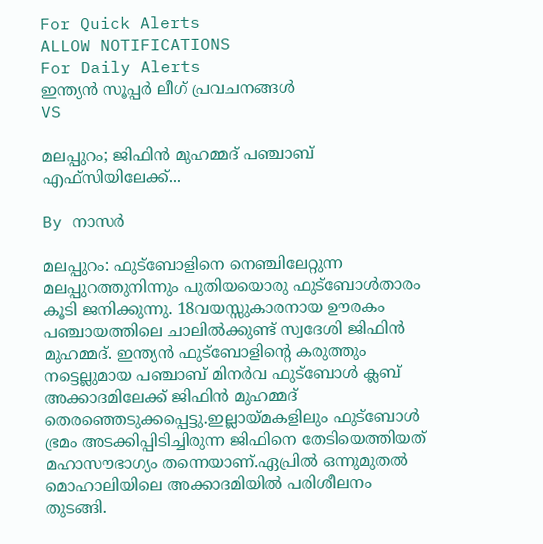For Quick Alerts
ALLOW NOTIFICATIONS
For Daily Alerts
ഇന്ത്യന്‍ സൂപ്പര്‍ ലീഗ്‌ പ്രവചനങ്ങൾ
VS

മലപ്പുറം; ജിഫിന്‍ മുഹമ്മദ് പഞ്ചാബ് എഫ്സിയിലേക്ക്...

By നാസർ

മലപ്പുറം: ഫുട്‌ബോളിനെ നെഞ്ചിലേറ്റുന്ന മലപ്പുറത്തുനിന്നും പുതിയയൊരു ഫുട്‌ബോള്‍താരം കൂടി ജനിക്കുന്നു. 18വയസ്സുകാരനായ ഊരകം പഞ്ചായത്തിലെ ചാലില്‍ക്കുണ്ട് സ്വദേശി ജിഫിന്‍ മുഹമ്മദ്. ഇന്ത്യന്‍ ഫുട്‌ബോളിന്റെ കരുത്തും നട്ടെല്ലുമായ പഞ്ചാബ് മിനര്‍വ ഫുട്‌ബോള്‍ ക്ലബ് അക്കാദമിലേക്ക് ജിഫിന്‍ മുഹമ്മദ് തെരഞ്ഞെടുക്കപ്പെട്ടു.ഇല്ലായ്മകളിലും ഫുട്‌ബോള്‍ ഭ്രമം അടക്കിപ്പിടിച്ചിരുന്ന ജിഫിനെ തേടിയെത്തിയത് മഹാസൗഭാഗ്യം തന്നെയാണ്.ഏപ്രില്‍ ഒന്നുമുതല്‍ മൊഹാലിയിലെ അക്കാദമിയില്‍ പരിശീലനം തുടങ്ങി.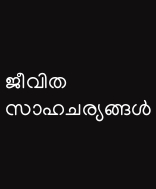ജീവിത സാഹചര്യങ്ങള്‍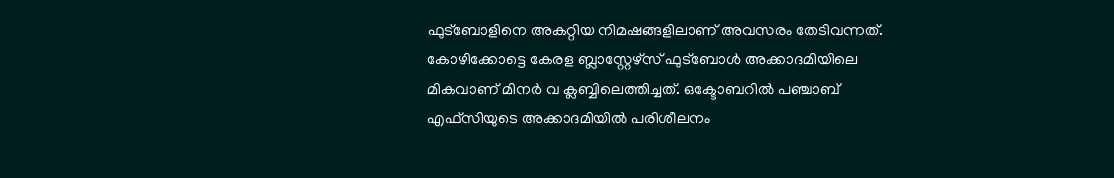ഫുട്‌ബോളിനെ അകറ്റിയ നിമഷങ്ങളിലാണ് അവസരം തേടിവന്നത്. കോഴിക്കോട്ടെ കേരള ബ്ലാസ്റ്റേഴ്സ് ഫുട്ബോള്‍ അക്കാദമിയിലെ മികവാണ് മിനര്‍ വ ക്ലബ്ബിലെത്തിച്ചത്. ഒക്ടോബറില്‍ പഞ്ചാബ് എഫ്സിയുടെ അക്കാദമിയില്‍ പരിശീലനം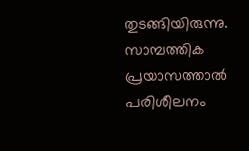തുടങ്ങിയിരുന്നു. സാമ്പത്തിക പ്രയാസത്താല്‍ പരിശീലനം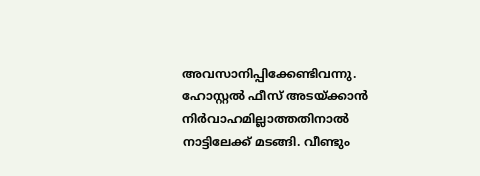അവസാനിപ്പിക്കേണ്ടിവന്നു. ഹോസ്റ്റല്‍ ഫീസ് അടയ്ക്കാന്‍ നിര്‍വാഹമില്ലാത്തതിനാല്‍ നാട്ടിലേക്ക് മടങ്ങി. വീണ്ടും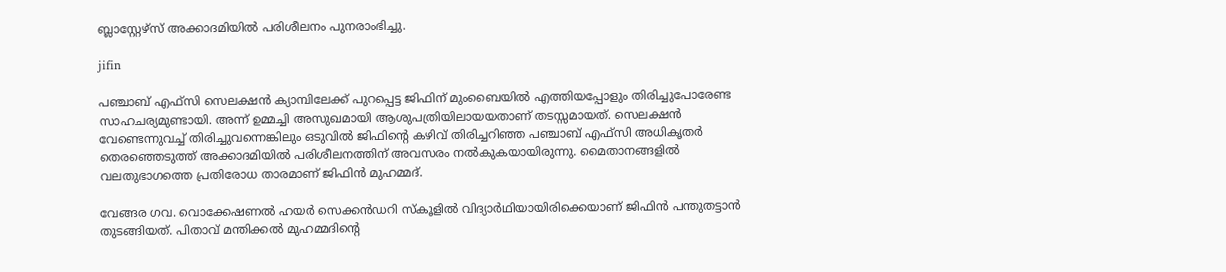ബ്ലാസ്റ്റേഴ്‌സ് അക്കാദമിയില്‍ പരിശീലനം പുനരാംഭിച്ചു.

jifin

പഞ്ചാബ് എഫ്‌സി സെലക്ഷന്‍ ക്യാമ്പിലേക്ക് പുറപ്പെട്ട ജിഫിന് മുംബൈയില്‍ എത്തിയപ്പോളും തിരിച്ചുപോരേണ്ട സാഹചര്യമുണ്ടായി. അന്ന് ഉമ്മച്ചി അസുഖമായി ആശുപത്രിയിലായയതാണ് തടസ്സമായത്. സെലക്ഷന്‍ വേണ്ടെന്നുവച്ച് തിരിച്ചുവന്നെങ്കിലും ഒടുവില്‍ ജിഫിന്റെ കഴിവ് തിരിച്ചറിഞ്ഞ പഞ്ചാബ് എഫ്സി അധികൃതര്‍ തെരഞ്ഞെടുത്ത് അക്കാദമിയില്‍ പരിശീലനത്തിന് അവസരം നല്‍കുകയായിരുന്നു. മൈതാനങ്ങളില്‍ വലതുഭാഗത്തെ പ്രതിരോധ താരമാണ് ജിഫിന്‍ മുഹമ്മദ്.

വേങ്ങര ഗവ. വൊക്കേഷണല്‍ ഹയര്‍ സെക്കന്‍ഡറി സ്‌കൂളില്‍ വിദ്യാര്‍ഥിയായിരിക്കെയാണ് ജിഫിന്‍ പന്തുതട്ടാന്‍ തുടങ്ങിയത്. പിതാവ് മന്തിക്കല്‍ മുഹമ്മദിന്റെ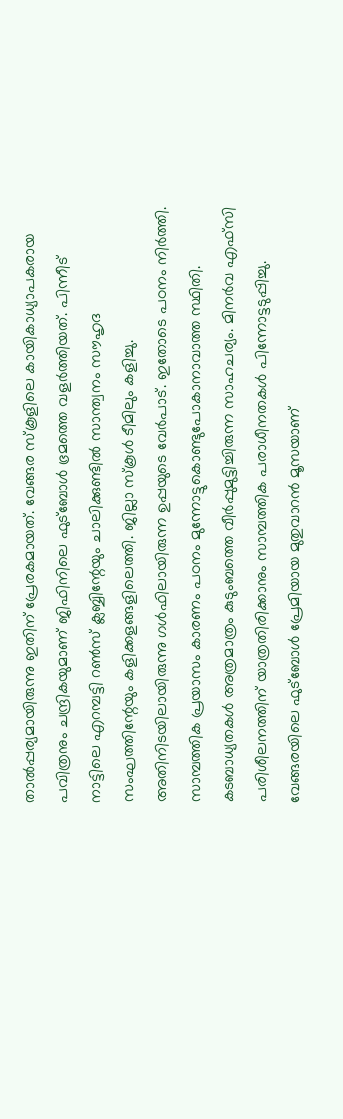താല്‍പ്പര്യമായിരുന്നു ഇതിന് പ്രേരകമായത്. വേങ്ങര സ്‌കൂളിലെ കായികാധ്യാപകരായ പവിത്രനും ചന്ദ്രികയുമാണ് ജിഫിനിലെ ഫുട്ബോള്‍ ഭ്രമത്തെ വളര്‍ത്തിയത്. പിന്നീട് നാട്ടിലെ എറമ്പട്ടി റണ്‍സ് ക്ലബ്ബിന്റേയും ചാലിക്കുണ്ടില്‍ സാന്ത്വനം സൗഹൃദ സംഘത്തിന്റേയും കളിക്കളങ്ങളിലെത്തി. ജില്ലാ സ്‌കൂള്‍ ടീമിലും കളിച്ചു. അതിനിടയിലായിരുന്നു ഗള്‍ഫിലായിരുന്ന ഉപ്പയുടെ വേര്‍പാട്. ഇതോടെ പഠനം നിര്‍ത്തി. സാമ്പത്തിക പ്രയാസം കാരണം പഠനം മുന്നോട്ടുകൊണ്ടുപോകാനാവാത്ത സ്ഥിതി. കടബാധ്യതകള്‍ അത്രമാത്രം കുടുംബത്തെ വീര്‍പ്പുമുട്ടിച്ചിരുന്ന സാഹചര്യം. മിനര്‍വ എഫ്‌സി പരിശീലനത്തിന് യാത്രതിരിക്കാനും സാമ്പത്തിക പരാധീനതകള്‍ പിന്നോട്ടടുപ്പിച്ചു. വേങ്ങരയിലെ ഫുട്‌ബോള്‍ പ്രേമിയായ മുതുവാറന്‍ മൂസയാണ്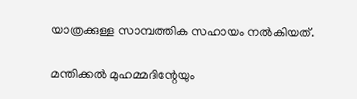യാത്രക്കുള്ള സാമ്പത്തിക സഹായം നല്‍കിയത്.

മന്തിക്കല്‍ മുഹമ്മദിന്റേയും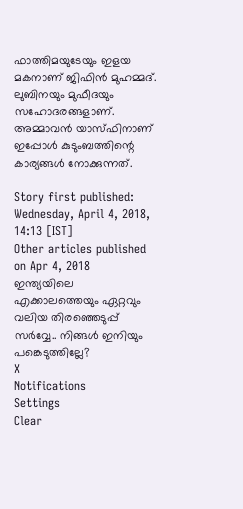ഫാത്തിമയുടേയും ഇളയ മകനാണ് ജിഫിന്‍ മുഹമ്മദ്. ലുബിനയും മുഫീദയും സഹോദരങ്ങളാണ്. അമ്മാവന്‍ യാസ്ഫിനാണ് ഇപ്പോള്‍ കുടുംബത്തിന്റെ കാര്യങ്ങള്‍ നോക്കുന്നത്.

Story first published: Wednesday, April 4, 2018, 14:13 [IST]
Other articles published on Apr 4, 2018
ഇന്ത്യയിലെ എക്കാലത്തെയും ഏറ്റവും വലിയ തിരഞ്ഞെടുപ്പ് സർവ്വേ.. നിങ്ങൾ ഇനിയും പങ്കെടുത്തില്ലേ?
X
Notifications
Settings
Clear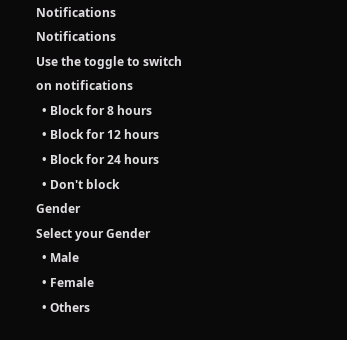Notifications
Notifications
Use the toggle to switch on notifications
  • Block for 8 hours
  • Block for 12 hours
  • Block for 24 hours
  • Don't block
Gender
Select your Gender
  • Male
  • Female
  • Others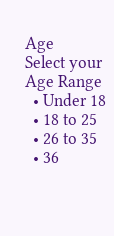Age
Select your Age Range
  • Under 18
  • 18 to 25
  • 26 to 35
  • 36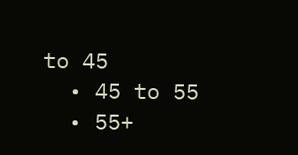to 45
  • 45 to 55
  • 55+